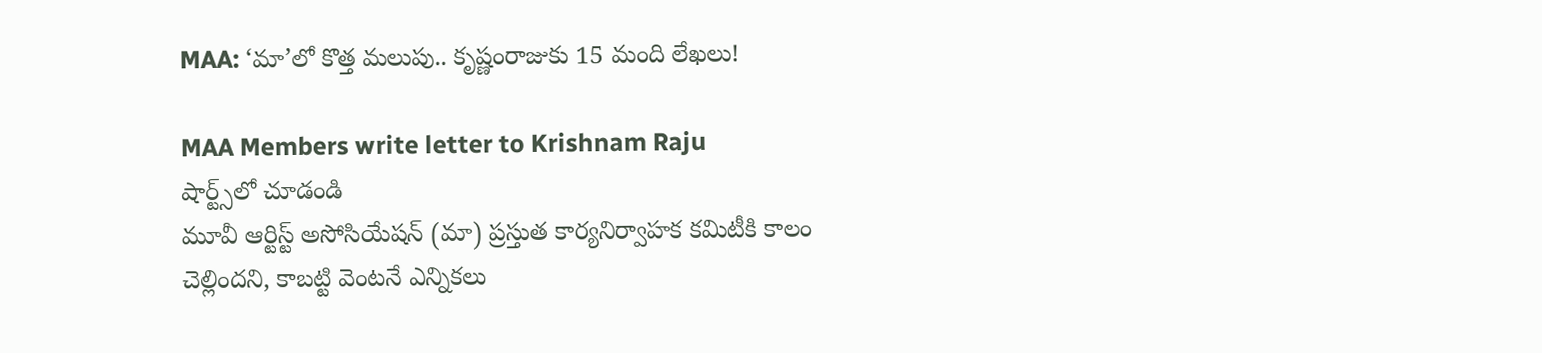MAA: ‘మా’లో కొత్త మలుపు.. కృష్ణంరాజుకు 15 మంది లేఖలు!

MAA Members write letter to Krishnam Raju
షార్ట్స్‌లో చూడండి
మూవీ ఆర్టిస్ట్ అసోసియేషన్ (మా) ప్రస్తుత కార్యనిర్వాహక కమిటీకి కాలం చెల్లిందని, కాబట్టి వెంటనే ఎన్నికలు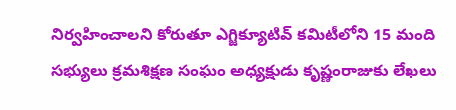నిర్వహించాలని కోరుతూ ఎగ్జిక్యూటివ్ కమిటీలోని 15 మంది సభ్యులు క్రమశిక్షణ సంఘం అధ్యక్షుడు కృష్ణంరాజుకు లేఖలు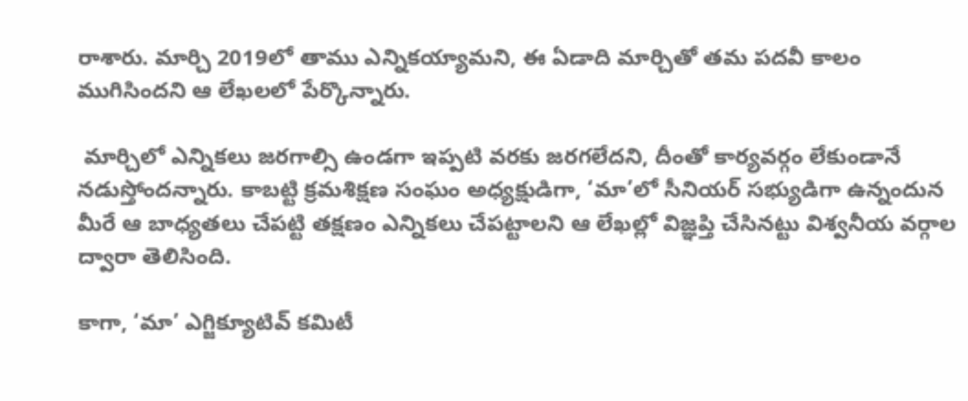రాశారు. మార్చి 2019లో తాము ఎన్నికయ్యామని, ఈ ఏడాది మార్చితో తమ పదవీ కాలం ముగిసిందని ఆ లేఖలలో పేర్కొన్నారు.

 మార్చిలో ఎన్నికలు జరగాల్సి ఉండగా ఇప్పటి వరకు జరగలేదని, దీంతో కార్యవర్గం లేకుండానే నడుస్తోందన్నారు. కాబట్టి క్రమశిక్షణ సంఘం అధ్యక్షుడిగా, ‘మా’లో సీనియర్ సభ్యుడిగా ఉన్నందున మీరే ఆ బాధ్యతలు చేపట్టి తక్షణం ఎన్నికలు చేపట్టాలని ఆ లేఖల్లో విజ్ఞప్తి చేసినట్టు విశ్వనీయ వర్గాల ద్వారా తెలిసింది.

కాగా, ‘మా’ ఎగ్జిక్యూటివ్ కమిటీ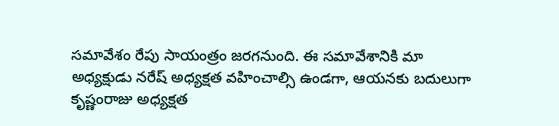సమావేశం రేపు సాయంత్రం జరగనుంది. ఈ సమావేశానికి మా అధ్యక్షుడు నరేష్ అధ్యక్షత వహించాల్సి ఉండగా, ఆయనకు బదులుగా కృష్ణంరాజు అధ్యక్షత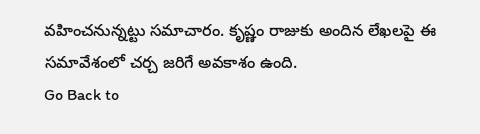వహించనున్నట్టు సమాచారం. కృష్ణం రాజుకు అందిన లేఖలపై ఈ సమావేశంలో చర్చ జరిగే అవకాశం ఉంది.
Go Back to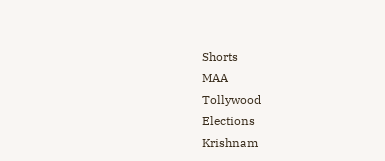Shorts
MAA
Tollywood
Elections
Krishnam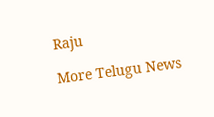Raju

More Telugu News